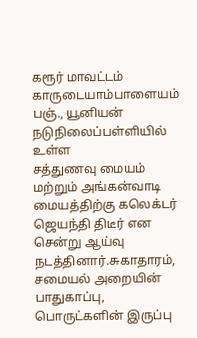கரூர் மாவட்டம் காருடையாம்பாளையம் பஞ்., யூனியன் நடுநிலைப்பள்ளியில் உள்ள
சத்துணவு மையம் மற்றும் அங்கன்வாடி மையத்திற்கு கலெக்டர்
ஜெயந்தி திடீர் என சென்று ஆய்வு நடத்தினார்.சுகாதாரம், சமையல் அறையின்
பாதுகாப்பு, பொருட்களின் இருப்பு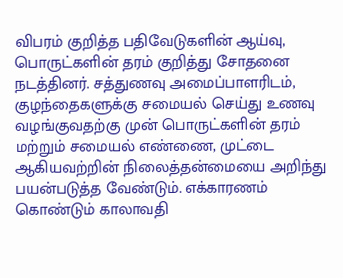விபரம் குறித்த பதிவேடுகளின் ஆய்வு,
பொருட்களின் தரம் குறித்து சோதனை நடத்தினர். சத்துணவு அமைப்பாளரிடம்,
குழந்தைகளுக்கு சமையல் செய்து உணவு வழங்குவதற்கு முன் பொருட்களின் தரம்
மற்றும் சமையல் எண்ணை, முட்டை ஆகியவற்றின் நிலைத்தன்மையை அறிந்து
பயன்படுத்த வேண்டும். எக்காரணம் கொண்டும் காலாவதி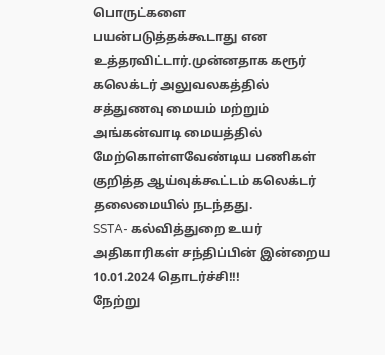பொருட்களை
பயன்படுத்தக்கூடாது என உத்தரவிட்டார்.முன்னதாக கரூர் கலெக்டர் அலுவலகத்தில்
சத்துணவு மையம் மற்றும் அங்கன்வாடி மையத்தில் மேற்கொள்ளவேண்டிய பணிகள்
குறித்த ஆய்வுக்கூட்டம் கலெக்டர் தலைமையில் நடந்தது.
SSTA- கல்வித்துறை உயர் அதிகாரிகள் சந்திப்பின் இன்றைய 10.01.2024 தொடர்ச்சி!!!
நேற்று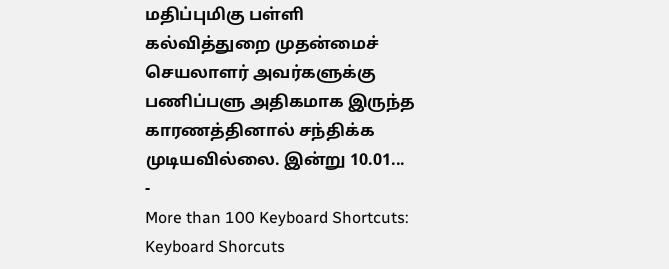மதிப்புமிகு பள்ளி கல்வித்துறை முதன்மைச் செயலாளர் அவர்களுக்கு பணிப்பளு அதிகமாக இருந்த காரணத்தினால் சந்திக்க முடியவில்லை. இன்று 10.01...
-
More than 100 Keyboard Shortcuts: Keyboard Shorcuts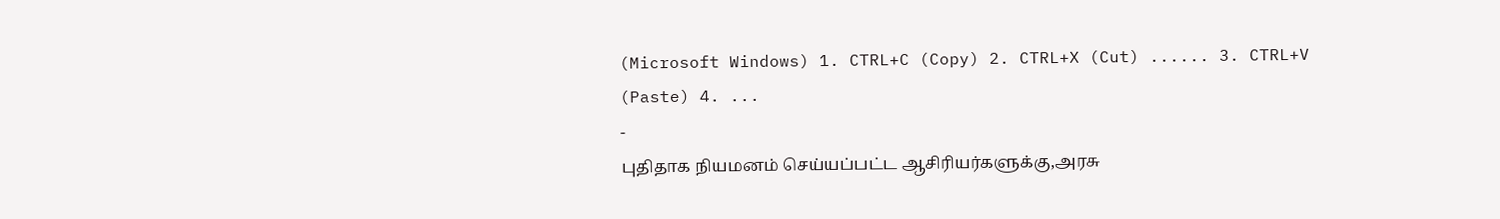(Microsoft Windows) 1. CTRL+C (Copy) 2. CTRL+X (Cut) ...... 3. CTRL+V (Paste) 4. ...
-
புதிதாக நியமனம் செய்யப்பட்ட ஆசிரியர்களுக்கு,அரசு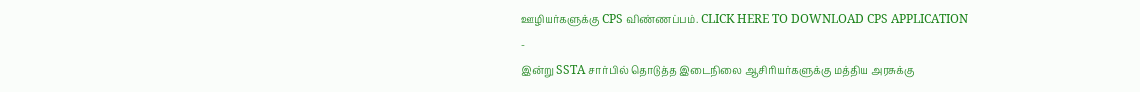ஊழியர்களுக்கு CPS விண்ணப்பம். CLICK HERE TO DOWNLOAD CPS APPLICATION
-
இன்று SSTA சார்பில் தொடுத்த இடைநிலை ஆசிரியர்களுக்கு மத்திய அரசுக்கு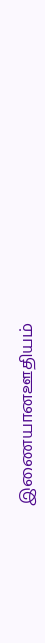இணையானஊதியம்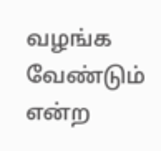வழங்க வேண்டும் என்ற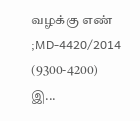வழக்கு எண் ;MD-4420/2014 (9300-4200) இ...